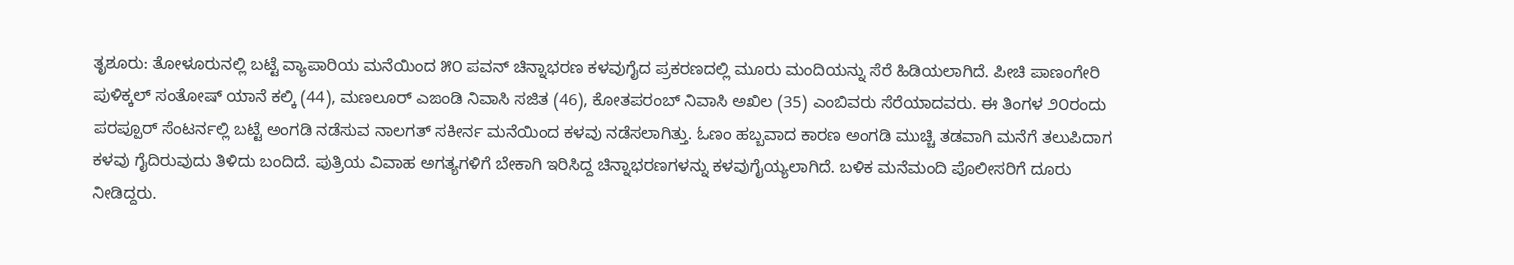ತೃಶೂರು: ತೋಳೂರುನಲ್ಲಿ ಬಟ್ಟೆ ವ್ಯಾಪಾರಿಯ ಮನೆಯಿಂದ ೫೦ ಪವನ್ ಚಿನ್ನಾಭರಣ ಕಳವುಗೈದ ಪ್ರಕರಣದಲ್ಲಿ ಮೂರು ಮಂದಿಯನ್ನು ಸೆರೆ ಹಿಡಿಯಲಾಗಿದೆ. ಪೀಚಿ ಪಾಣಂಗೇರಿ ಪುಳಿಕ್ಕಲ್ ಸಂತೋಷ್ ಯಾನೆ ಕಲ್ಕಿ (44), ಮಣಲೂರ್ ಎಙಂಡಿ ನಿವಾಸಿ ಸಜಿತ (46), ಕೋತಪರಂಬ್ ನಿವಾಸಿ ಅಖಿಲ (35) ಎಂಬಿವರು ಸೆರೆಯಾದವರು. ಈ ತಿಂಗಳ ೨೦ರಂದು ಪರಪ್ಪೂರ್ ಸೆಂಟರ್ನಲ್ಲಿ ಬಟ್ಟೆ ಅಂಗಡಿ ನಡೆಸುವ ನಾಲಗತ್ ಸಕೀರ್ನ ಮನೆಯಿಂದ ಕಳವು ನಡೆಸಲಾಗಿತ್ತು. ಓಣಂ ಹಬ್ಬವಾದ ಕಾರಣ ಅಂಗಡಿ ಮುಚ್ಚಿ ತಡವಾಗಿ ಮನೆಗೆ ತಲುಪಿದಾಗ ಕಳವು ಗೈದಿರುವುದು ತಿಳಿದು ಬಂದಿದೆ. ಪುತ್ರಿಯ ವಿವಾಹ ಅಗತ್ಯಗಳಿಗೆ ಬೇಕಾಗಿ ಇರಿಸಿದ್ದ ಚಿನ್ನಾಭರಣಗಳನ್ನು ಕಳವುಗೈಯ್ಯಲಾಗಿದೆ. ಬಳಿಕ ಮನೆಮಂದಿ ಪೊಲೀಸರಿಗೆ ದೂರು ನೀಡಿದ್ದರು.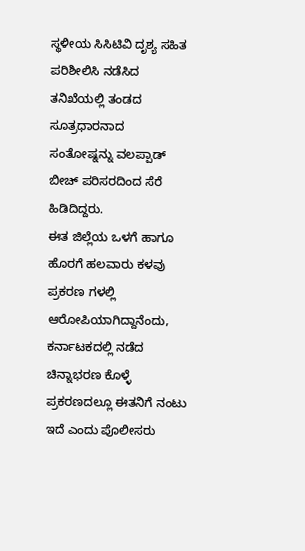ಸ್ಥಳೀಯ ಸಿಸಿಟಿವಿ ದೃಶ್ಯ ಸಹಿತ ಪರಿಶೀಲಿಸಿ ನಡೆಸಿದ ತನಿಖೆಯಲ್ಲಿ ತಂಡದ ಸೂತ್ರಧಾರನಾದ ಸಂತೋಷ್ನನ್ನು ವಲಪ್ಪಾಡ್ ಬೀಚ್ ಪರಿಸರದಿಂದ ಸೆರೆ ಹಿಡಿದಿದ್ದರು.
ಈತ ಜಿಲ್ಲೆಯ ಒಳಗೆ ಹಾಗೂ ಹೊರಗೆ ಹಲವಾರು ಕಳವು ಪ್ರಕರಣ ಗಳಲ್ಲಿ ಆರೋಪಿಯಾಗಿದ್ದಾನೆಂದು, ಕರ್ನಾಟಕದಲ್ಲಿ ನಡೆದ ಚಿನ್ನಾಭರಣ ಕೊಳ್ಳೆ ಪ್ರಕರಣದಲ್ಲೂ ಈತನಿಗೆ ನಂಟು ಇದೆ ಎಂದು ಪೊಲೀಸರು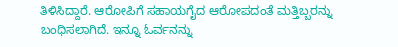ತಿಳಿಸಿದ್ದಾರೆ. ಆರೋಪಿಗೆ ಸಹಾಯಗೈದ ಆರೋಪದಂತೆ ಮತ್ತಿಬ್ಬರನ್ನು ಬಂಧಿಸಲಾಗಿದೆ. ಇನ್ನೂ ಓರ್ವನನ್ನು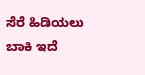ಸೆರೆ ಹಿಡಿಯಲು ಬಾಕಿ ಇದೆ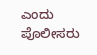ಎಂದು ಪೊಲೀಸರು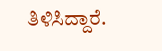ತಿಳಿಸಿದ್ದಾರೆ.